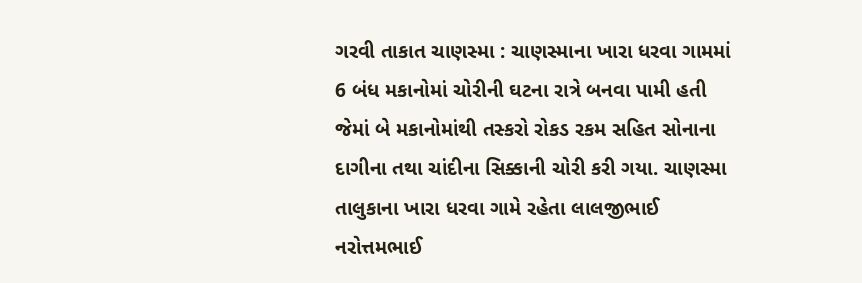ગરવી તાકાત ચાણસ્મા : ચાણસ્માના ખારા ધરવા ગામમાં 6 બંધ મકાનોમાં ચોરીની ઘટના રાત્રે બનવા પામી હતી જેમાં બે મકાનોમાંથી તસ્કરો રોકડ રકમ સહિત સોનાના દાગીના તથા ચાંદીના સિક્કાની ચોરી કરી ગયા. ચાણસ્મા તાલુકાના ખારા ધરવા ગામે રહેતા લાલજીભાઈ નરોત્તમભાઈ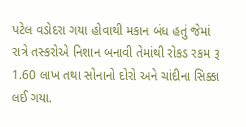પટેલ વડોદરા ગયા હોવાથી મકાન બંધ હતું જેમાં રાત્રે તસ્કરોએ નિશાન બનાવી તેમાંથી રોકડ રકમ રૂ 1.60 લાખ તથા સોનાનો દોરો અને ચાંદીના સિક્કા લઈ ગયા.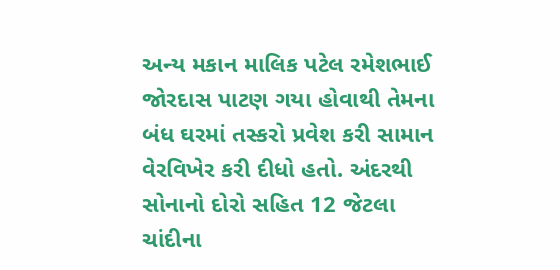અન્ય મકાન માલિક પટેલ રમેશભાઈ જોરદાસ પાટણ ગયા હોવાથી તેમના બંધ ઘરમાં તસ્કરો પ્રવેશ કરી સામાન વેરવિખેર કરી દીધો હતો. અંદરથી સોનાનો દોરો સહિત 12 જેટલા ચાંદીના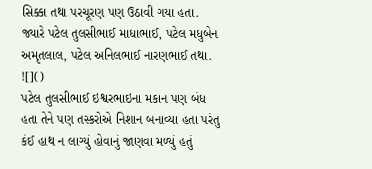સિક્કા તથા પરચૂરણ પણ ઉઠાવી ગયા હતા. જ્યારે પટેલ તુલસીભાઈ માધાભાઈ, પટેલ મધુબેન અમૃતલાલ, પટેલ અનિલભાઈ નારણભાઈ તથા.
![]()
પટેલ તુલસીભાઈ ઇશ્વરભાઇના મકાન પણ બંધ હતા તેને પણ તસ્કરોએ નિશાન બનાવ્યા હતા પરંતુ કંઈ હાથ ન લાગ્યું હોવાનું જાણવા મળ્યું હતું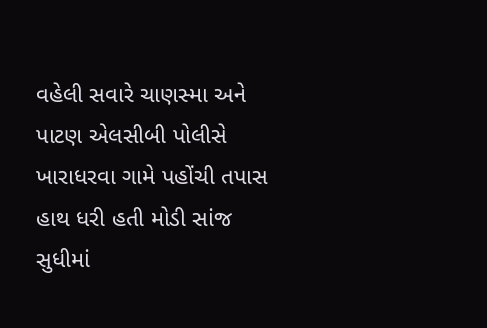વહેલી સવારે ચાણસ્મા અને પાટણ એલસીબી પોલીસે ખારાધરવા ગામે પહોંચી તપાસ હાથ ધરી હતી મોડી સાંજ સુધીમાં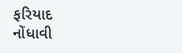ફરિયાદ નોંધાવી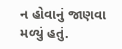ન હોવાનું જાણવા મળ્યું હતું.